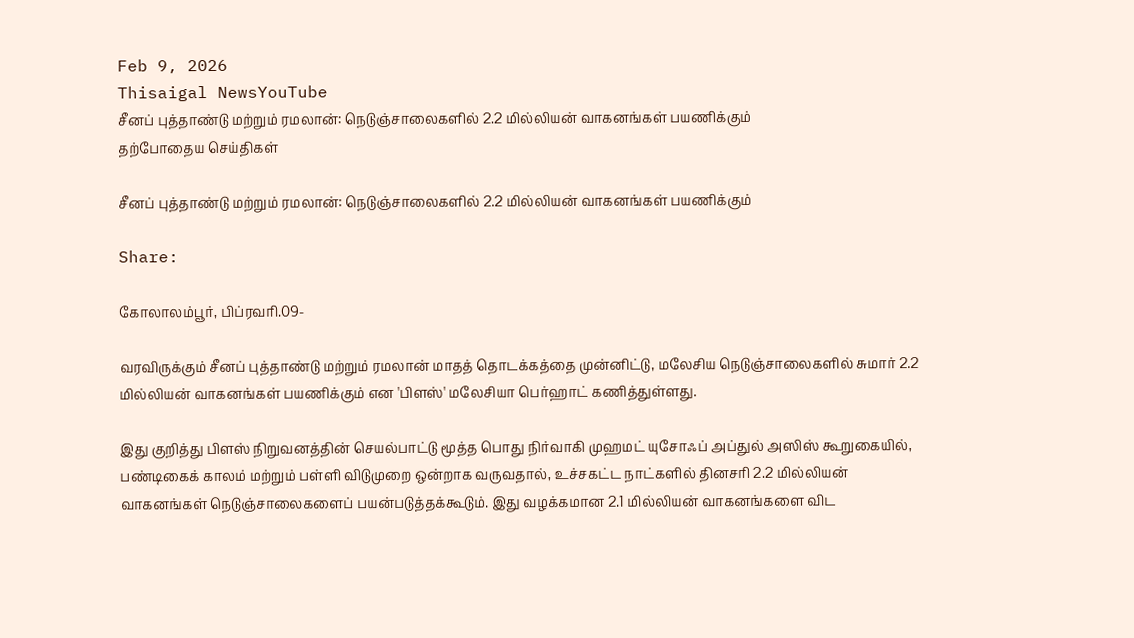Feb 9, 2026
Thisaigal NewsYouTube
சீனப் புத்தாண்டு மற்றும் ரமலான்: நெடுஞ்சாலைகளில் 2.2 மில்லியன் வாகனங்கள் பயணிக்கும்
தற்போதைய செய்திகள்

சீனப் புத்தாண்டு மற்றும் ரமலான்: நெடுஞ்சாலைகளில் 2.2 மில்லியன் வாகனங்கள் பயணிக்கும்

Share:

கோலாலம்பூர், பிப்ரவரி.09-

வரவிருக்கும் சீனப் புத்தாண்டு மற்றும் ரமலான் மாதத் தொடக்கத்தை முன்னிட்டு, மலேசிய நெடுஞ்சாலைகளில் சுமார் 2.2 மில்லியன் வாகனங்கள் பயணிக்கும் என 'பிளஸ்' மலேசியா பெர்ஹாட் கணித்துள்ளது.

இது குறித்து பிளஸ் நிறுவனத்தின் செயல்பாட்டு மூத்த பொது நிர்வாகி முஹமட் யுசோஃப் அப்துல் அஸிஸ் கூறுகையில், பண்டிகைக் காலம் மற்றும் பள்ளி விடுமுறை ஒன்றாக வருவதால், உச்சகட்ட நாட்களில் தினசரி 2.2 மில்லியன் வாகனங்கள் நெடுஞ்சாலைகளைப் பயன்படுத்தக்கூடும். இது வழக்கமான 2.1 மில்லியன் வாகனங்களை விட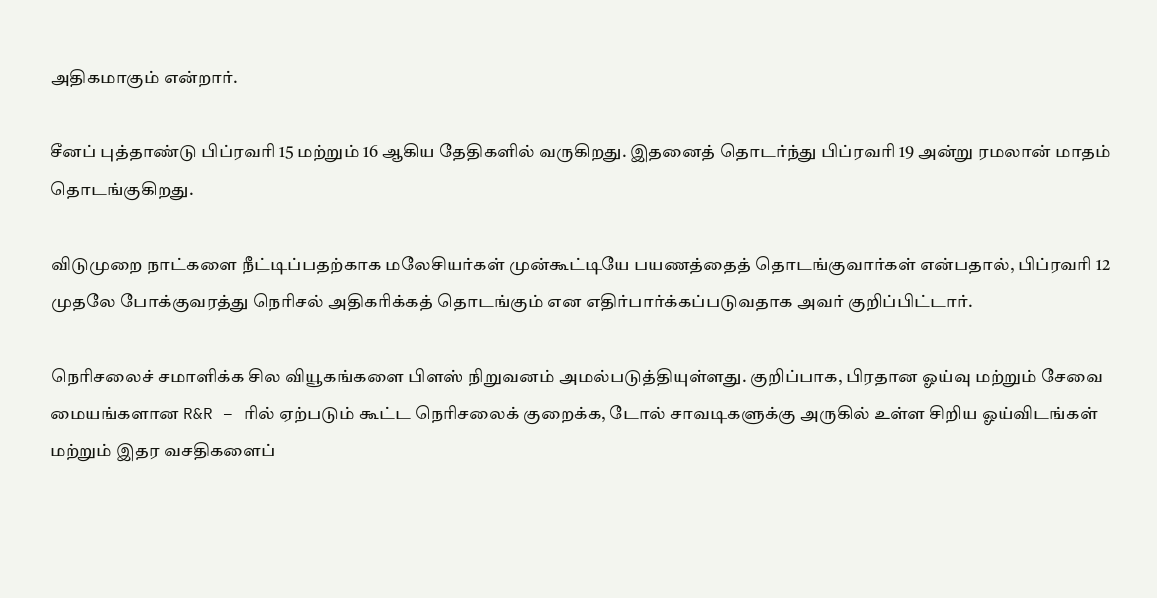அதிகமாகும் என்றார்.

சீனப் புத்தாண்டு பிப்ரவரி 15 மற்றும் 16 ஆகிய தேதிகளில் வருகிறது. இதனைத் தொடர்ந்து பிப்ரவரி 19 அன்று ரமலான் மாதம் தொடங்குகிறது.

விடுமுறை நாட்களை நீட்டிப்பதற்காக மலேசியர்கள் முன்கூட்டியே பயணத்தைத் தொடங்குவார்கள் என்பதால், பிப்ரவரி 12 முதலே போக்குவரத்து நெரிசல் அதிகரிக்கத் தொடங்கும் என எதிர்பார்க்கப்படுவதாக அவர் குறிப்பிட்டார்.

நெரிசலைச் சமாளிக்க சில வியூகங்களை பிளஸ் நிறுவனம் அமல்படுத்தியுள்ளது. குறிப்பாக, பிரதான ஓய்வு மற்றும் சேவை மையங்களான R&R – ரில் ஏற்படும் கூட்ட நெரிசலைக் குறைக்க, டோல் சாவடிகளுக்கு அருகில் உள்ள சிறிய ஓய்விடங்கள் மற்றும் இதர வசதிகளைப்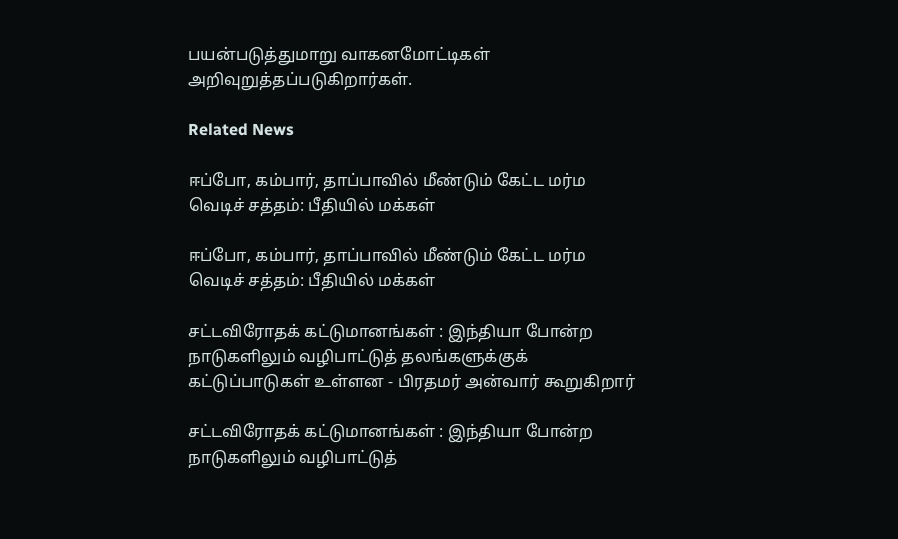பயன்படுத்துமாறு வாகனமோட்டிகள் அறிவுறுத்தப்படுகிறார்கள்.

Related News

ஈப்போ, கம்பார், தாப்பாவில் மீண்டும் கேட்ட மர்ம வெடிச் சத்தம்: பீதியில் மக்கள்

ஈப்போ, கம்பார், தாப்பாவில் மீண்டும் கேட்ட மர்ம வெடிச் சத்தம்: பீதியில் மக்கள்

சட்டவிரோதக் கட்டுமானங்கள் : இந்தியா போன்ற நாடுகளிலும் வழிபாட்டுத் தலங்களுக்குக் கட்டுப்பாடுகள் உள்ளன - பிரதமர் அன்வார் கூறுகிறார்

சட்டவிரோதக் கட்டுமானங்கள் : இந்தியா போன்ற நாடுகளிலும் வழிபாட்டுத்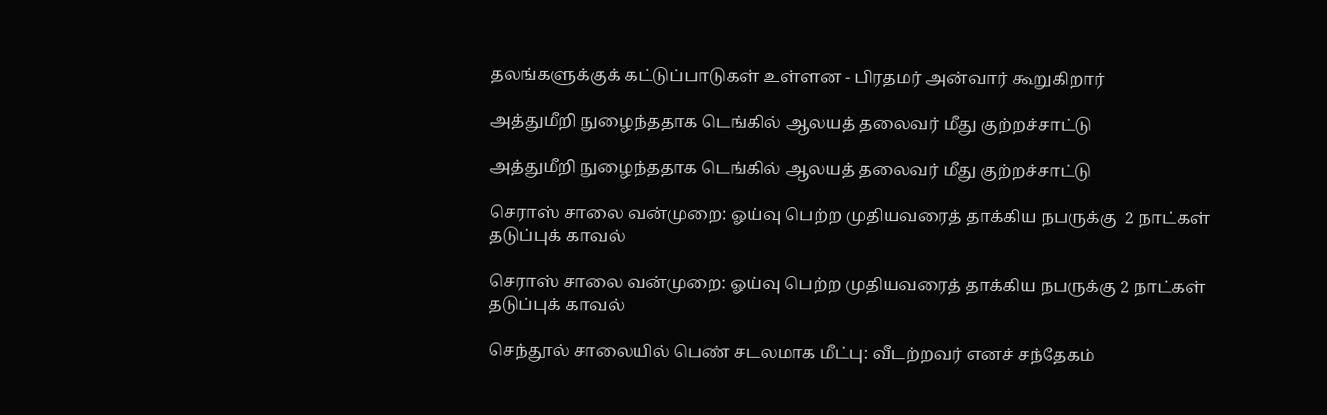தலங்களுக்குக் கட்டுப்பாடுகள் உள்ளன - பிரதமர் அன்வார் கூறுகிறார்

அத்துமீறி நுழைந்ததாக டெங்கில் ஆலயத் தலைவர் மீது குற்றச்சாட்டு

அத்துமீறி நுழைந்ததாக டெங்கில் ஆலயத் தலைவர் மீது குற்றச்சாட்டு

செராஸ் சாலை வன்முறை: ஓய்வு பெற்ற முதியவரைத் தாக்கிய நபருக்கு  2 நாட்கள் தடுப்புக் காவல்

செராஸ் சாலை வன்முறை: ஓய்வு பெற்ற முதியவரைத் தாக்கிய நபருக்கு 2 நாட்கள் தடுப்புக் காவல்

செந்தூல் சாலையில் பெண் சடலமாக மீட்பு: வீடற்றவர் எனச் சந்தேகம்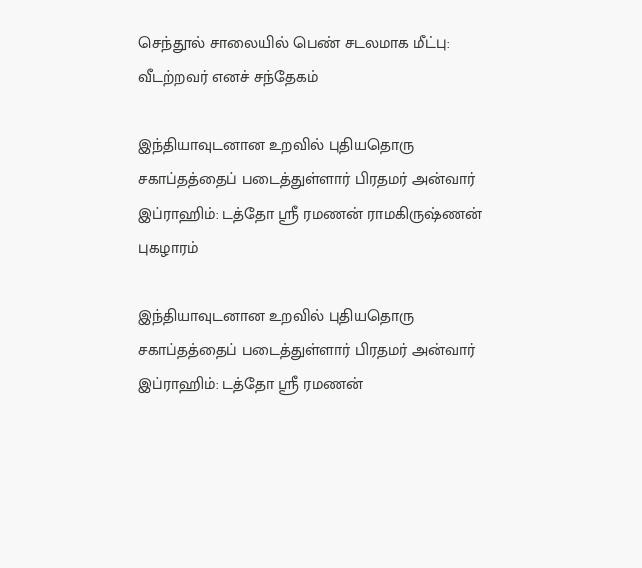செந்தூல் சாலையில் பெண் சடலமாக மீட்பு: வீடற்றவர் எனச் சந்தேகம்

இந்தியாவுடனான உறவில் புதியதொரு சகாப்தத்தைப் படைத்துள்ளார் பிரதமர் அன்வார் இப்ராஹிம்: டத்தோ ஶ்ரீ ரமணன் ராமகிருஷ்ணன் புகழாரம்

இந்தியாவுடனான உறவில் புதியதொரு சகாப்தத்தைப் படைத்துள்ளார் பிரதமர் அன்வார் இப்ராஹிம்: டத்தோ ஶ்ரீ ரமணன்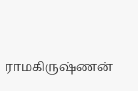ராமகிருஷ்ணன்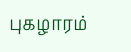புகழாரம்